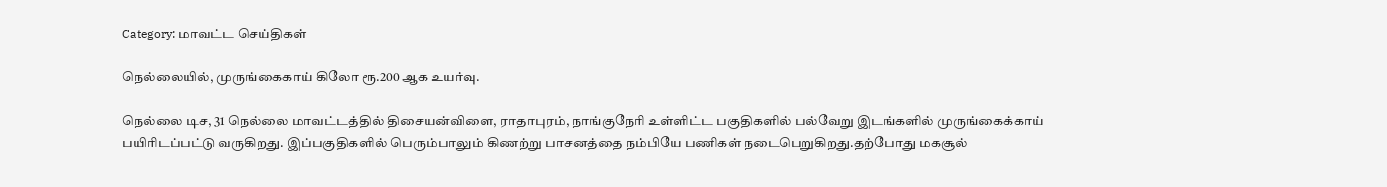Category: மாவட்ட செய்திகள்

நெல்லையில், முருங்கைகாய் கிலோ ரூ.200 ஆக உயர்வு.

நெல்லை டிச, 31 நெல்லை மாவட்டத்தில் திசையன்விளை, ராதாபுரம், நாங்குநேரி உள்ளிட்ட பகுதிகளில் பல்வேறு இடங்களில் முருங்கைக்காய் பயிரிடப்பட்டு வருகிறது. இப்பகுதிகளில் பெரும்பாலும் கிணற்று பாசனத்தை நம்பியே பணிகள் நடைபெறுகிறது.தற்போது மகசூல்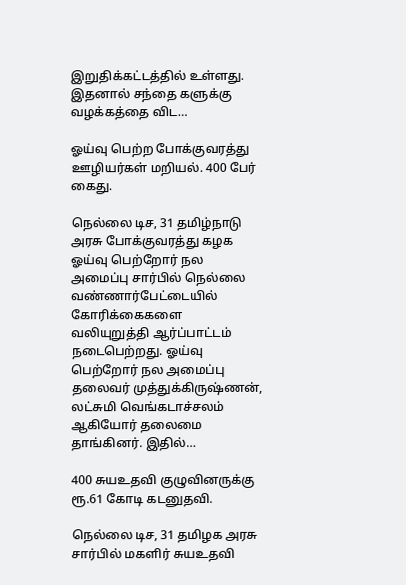இறுதிக்கட்டத்தில் உள்ளது. இதனால் சந்தை களுக்கு வழக்கத்தை விட…

ஓய்வு பெற்ற போக்குவரத்து ஊழியர்கள் மறியல். 400 பேர் கைது.

நெல்லை டிச, 31 தமிழ்நாடு அரசு போக்குவரத்து கழக ஓய்வு பெற்றோர் நல அமைப்பு சார்பில் நெல்லை வண்ணார்பேட்டையில் கோரிக்கைகளை வலியுறுத்தி ஆர்ப்பாட்டம் நடைபெற்றது. ஓய்வு பெற்றோர் நல அமைப்பு தலைவர் முத்துக்கிருஷ்ணன், லட்சுமி வெங்கடாச்சலம் ஆகியோர் தலைமை தாங்கினர். இதில்…

400 சுயஉதவி குழுவினருக்கு ரூ.61 கோடி கடனுதவி.

நெல்லை டிச, 31 தமிழக அரசு சார்பில் மகளிர் சுயஉதவி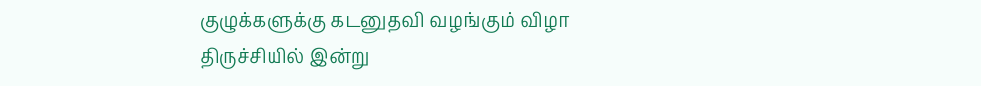குழுக்களுக்கு கடனுதவி வழங்கும் விழா திருச்சியில் இன்று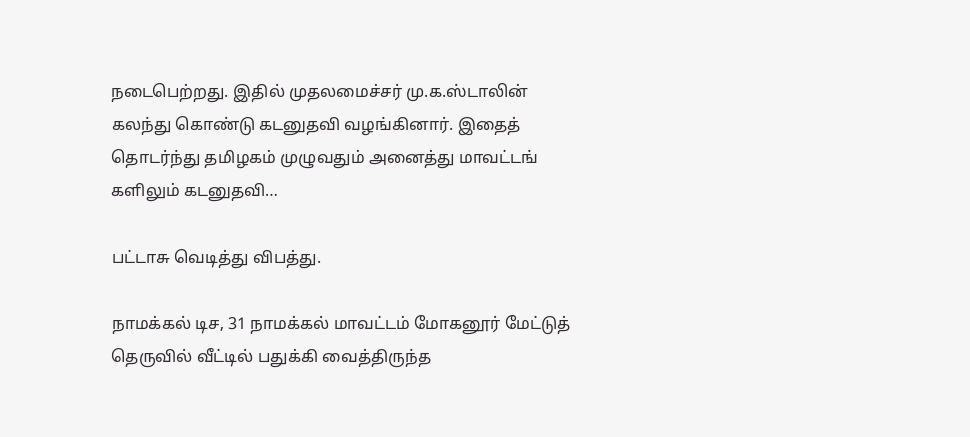நடைபெற்றது. இதில் முதலமைச்சர் மு.க.ஸ்டாலின் கலந்து கொண்டு கடனுதவி வழங்கினார். இதைத் தொடர்ந்து தமிழகம் முழுவதும் அனைத்து மாவட்டங் களிலும் கடனுதவி…

பட்டாசு வெடித்து விபத்து.

நாமக்கல் டிச, 31 நாமக்கல் மாவட்டம் மோகனூர் மேட்டுத் தெருவில் வீட்டில் பதுக்கி வைத்திருந்த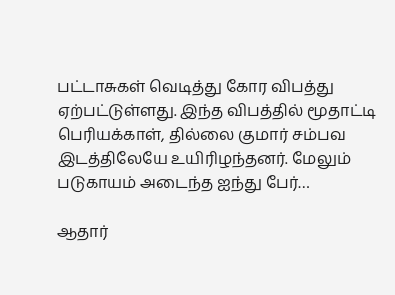பட்டாசுகள் வெடித்து கோர விபத்து ஏற்பட்டுள்ளது. இந்த விபத்தில் மூதாட்டி பெரியக்காள், தில்லை குமார் சம்பவ இடத்திலேயே உயிரிழந்தனர். மேலும் படுகாயம் அடைந்த ஐந்து பேர்…

ஆதார்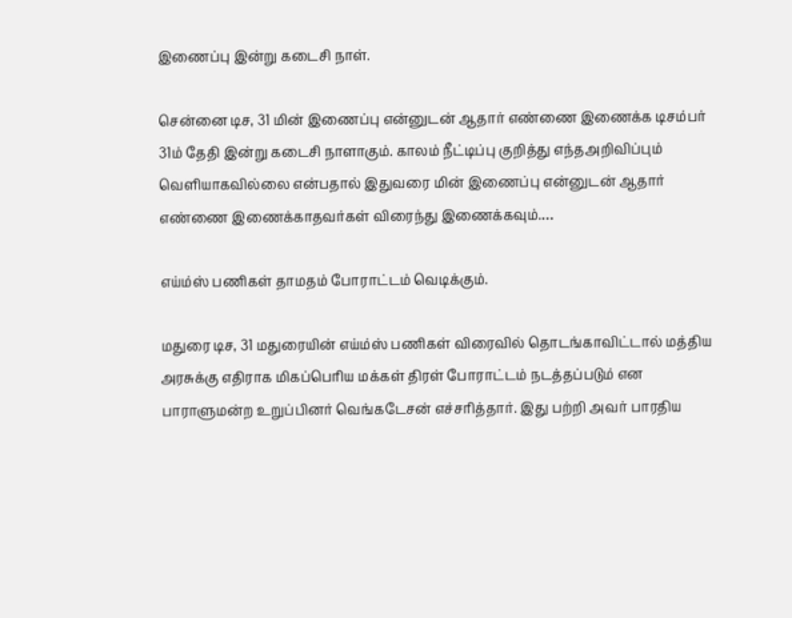இணைப்பு இன்று கடைசி நாள்.

சென்னை டிச, 31 மின் இணைப்பு என்னுடன் ஆதார் எண்ணை இணைக்க டிசம்பர் 31ம் தேதி இன்று கடைசி நாளாகும். காலம் நீட்டிப்பு குறித்து எந்தஅறிவிப்பும் வெளியாகவில்லை என்பதால் இதுவரை மின் இணைப்பு என்னுடன் ஆதார் எண்ணை இணைக்காதவர்கள் விரைந்து இணைக்கவும்.…

எய்ம்ஸ் பணிகள் தாமதம் போராட்டம் வெடிக்கும்.

மதுரை டிச, 31 மதுரையின் எய்ம்ஸ் பணிகள் விரைவில் தொடங்காவிட்டால் மத்திய அரசுக்கு எதிராக மிகப்பெரிய மக்கள் திரள் போராட்டம் நடத்தப்படும் என பாராளுமன்ற உறுப்பினர் வெங்கடேசன் எச்சரித்தார். இது பற்றி அவர் பாரதிய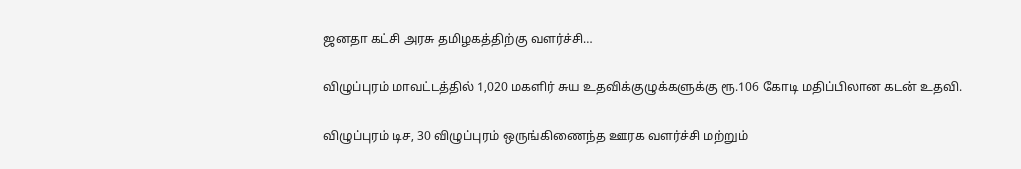ஜனதா கட்சி அரசு தமிழகத்திற்கு வளர்ச்சி…

விழுப்புரம் மாவட்டத்தில் 1,020 மகளிர் சுய உதவிக்குழுக்களுக்கு ரூ.106 கோடி மதிப்பிலான கடன் உதவி.

விழுப்புரம் டிச, 30 விழுப்புரம் ஒருங்கிணைந்த ஊரக வளர்ச்சி மற்றும்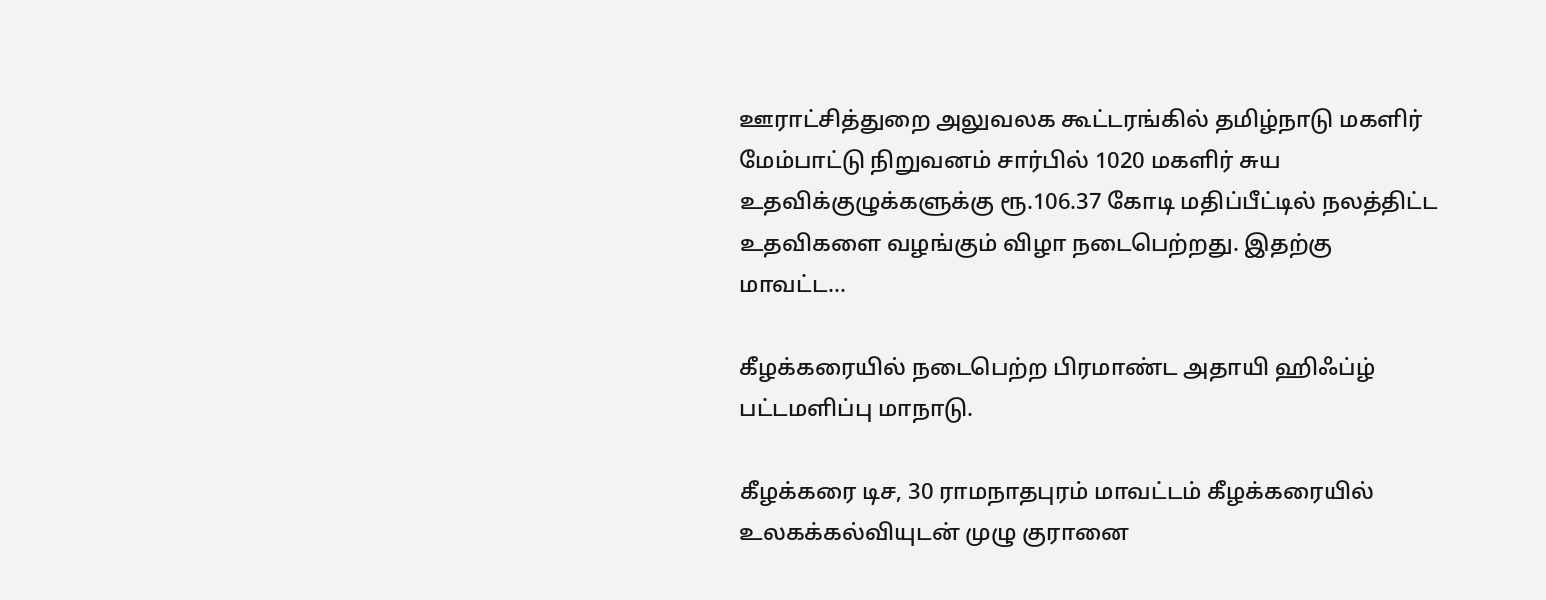ஊராட்சித்துறை அலுவலக கூட்டரங்கில் தமிழ்நாடு மகளிர் மேம்பாட்டு நிறுவனம் சார்பில் 1020 மகளிர் சுய உதவிக்குழுக்களுக்கு ரூ.106.37 கோடி மதிப்பீட்டில் நலத்திட்ட உதவிகளை வழங்கும் விழா நடைபெற்றது. இதற்கு மாவட்ட…

கீழக்கரையில் நடைபெற்ற பிரமாண்ட அதாயி ஹிஃப்ழ் பட்டமளிப்பு மாநாடு.

கீழக்கரை டிச, 30 ராமநாதபுரம் மாவட்டம் கீழக்கரையில் உலகக்கல்வியுடன் முழு குரானை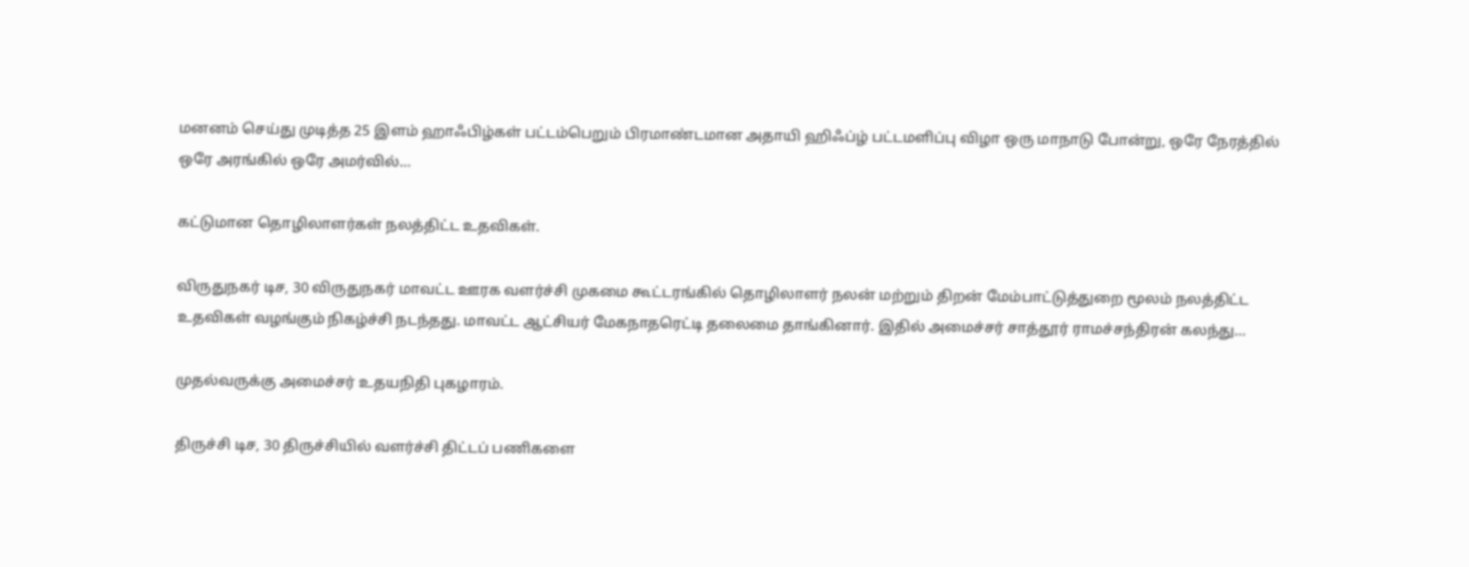மனனம் செய்து முடித்த 25 இளம் ஹாஃபிழ்கள் பட்டம்பெறும் பிரமாண்டமான அதாயி ஹிஃப்ழ் பட்டமளிப்பு விழா ஒரு மாநாடு போன்று, ஒரே நேரத்தில் ஒரே அரங்கில் ஒரே அமர்வில்…

கட்டுமான தொழிலாளர்கள் நலத்திட்ட உதவிகள்.

விருதுநகர் டிச, 30 விருதுநகர் மாவட்ட ஊரக வளர்ச்சி முகமை கூட்டரங்கில் தொழிலாளர் நலன் மற்றும் திறன் மேம்பாட்டுத்துறை மூலம் நலத்திட்ட உதவிகள் வழங்கும் நிகழ்ச்சி நடந்தது. மாவட்ட ஆட்சியர் மேகநாதரெட்டி தலைமை தாங்கினார். இதில் அமைச்சர் சாத்தூர் ராமச்சந்திரன் கலந்து…

முதல்வருக்கு அமைச்சர் உதயநிதி புகழாரம்.

திருச்சி டிச, 30 திருச்சியில் வளர்ச்சி திட்டப் பணிகளை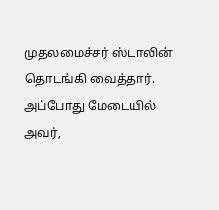முதலமைச்சர் ஸ்டாலின் தொடங்கி வைத்தார். அப்போது மேடையில் அவர்,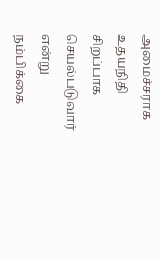அமைச்சராக உதயநிதி சிறப்பாக செயல்படுவார் என்று நம்பிக்கை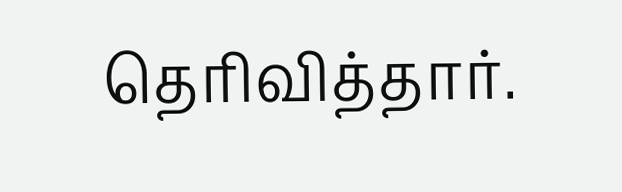தெரிவித்தார்.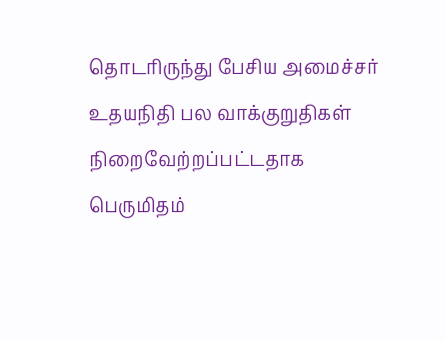தொடரிருந்து பேசிய அமைச்சர் உதயநிதி பல வாக்குறுதிகள் நிறைவேற்றப்பட்டதாக பெருமிதம்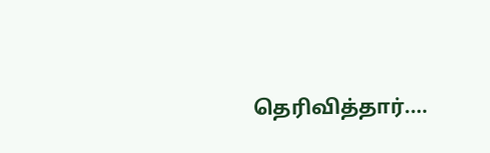தெரிவித்தார்.…